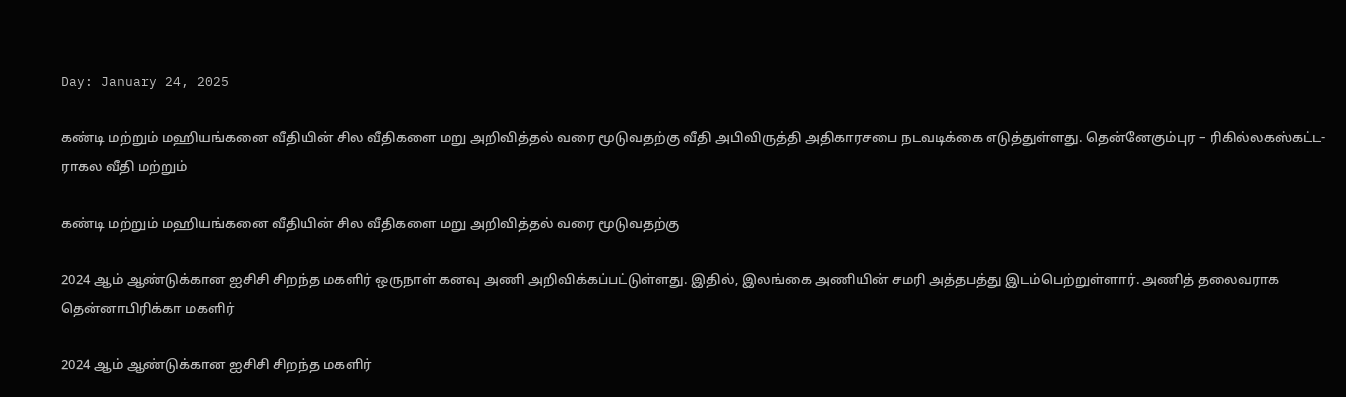Day: January 24, 2025

கண்டி மற்றும் மஹியங்கனை வீதியின் சில வீதிகளை மறு அறிவித்தல் வரை மூடுவதற்கு வீதி அபிவிருத்தி அதிகாரசபை நடவடிக்கை எடுத்துள்ளது. தென்னேகும்புர – ரிகில்லகஸ்கட்ட-ராகல வீதி மற்றும்

கண்டி மற்றும் மஹியங்கனை வீதியின் சில வீதிகளை மறு அறிவித்தல் வரை மூடுவதற்கு

2024 ஆம் ஆண்டுக்கான ஐசிசி சிறந்த மகளிர் ஒருநாள் கனவு அணி அறிவிக்கப்பட்டுள்ளது. இதில், இலங்கை அணியின் சமரி அத்தபத்து இடம்பெற்றுள்ளார். அணித் தலைவராக தென்னாபிரிக்கா மகளிர்

2024 ஆம் ஆண்டுக்கான ஐசிசி சிறந்த மகளிர்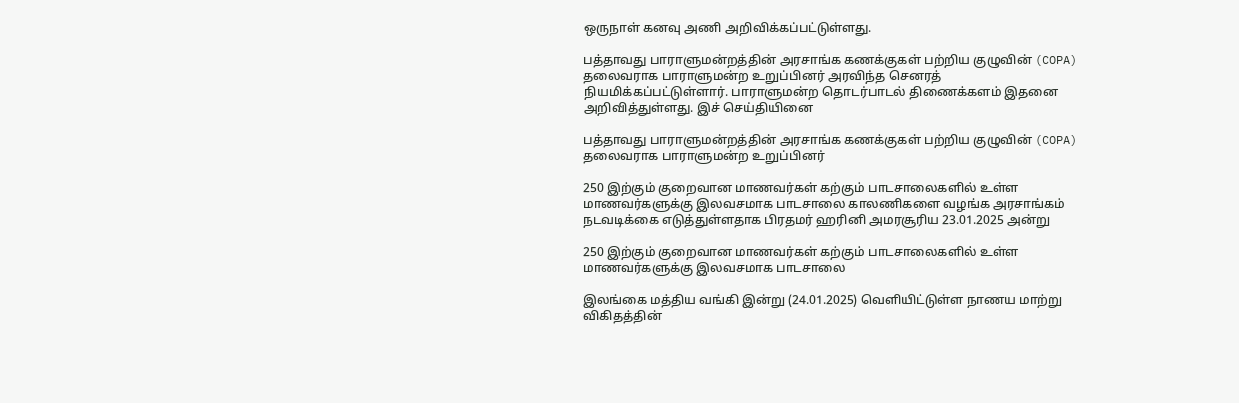ஒருநாள் கனவு அணி அறிவிக்கப்பட்டுள்ளது.

பத்தாவது பாராளுமன்றத்தின் அரசாங்க கணக்குகள் பற்றிய குழுவின் (COPA) தலைவராக பாராளுமன்ற உறுப்பினர் அரவிந்த செனரத் நியமிக்கப்பட்டுள்ளார். பாராளுமன்ற தொடர்பாடல் திணைக்களம் இதனை அறிவித்துள்ளது. இச் செய்தியினை

பத்தாவது பாராளுமன்றத்தின் அரசாங்க கணக்குகள் பற்றிய குழுவின் (COPA) தலைவராக பாராளுமன்ற உறுப்பினர்

250 இற்கும் குறைவான மாணவர்கள் கற்கும் பாடசாலைகளில் உள்ள மாணவர்களுக்கு இலவசமாக பாடசாலை காலணிகளை வழங்க அரசாங்கம் நடவடிக்கை எடுத்துள்ளதாக பிரதமர் ஹரினி அமரசூரிய 23.01.2025 அன்று

250 இற்கும் குறைவான மாணவர்கள் கற்கும் பாடசாலைகளில் உள்ள மாணவர்களுக்கு இலவசமாக பாடசாலை

இலங்கை மத்திய வங்கி இன்று (24.01.2025) வெளியிட்டுள்ள நாணய மாற்று விகிதத்தின்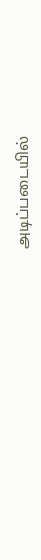அடிப்படையில்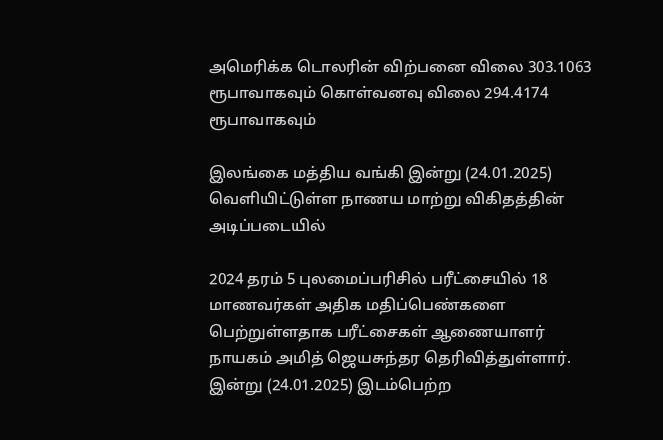அமெரிக்க டொலரின் விற்பனை விலை 303.1063 ரூபாவாகவும் கொள்வனவு விலை 294.4174 ரூபாவாகவும்

இலங்கை மத்திய வங்கி இன்று (24.01.2025) வெளியிட்டுள்ள நாணய மாற்று விகிதத்தின் அடிப்படையில்

2024 தரம் 5 புலமைப்பரிசில் பரீட்சையில் 18 மாணவர்கள் அதிக மதிப்பெண்களை பெற்றுள்ளதாக பரீட்சைகள் ஆணையாளர் நாயகம் அமித் ஜெயசுந்தர தெரிவித்துள்ளார். இன்று (24.01.2025) இடம்பெற்ற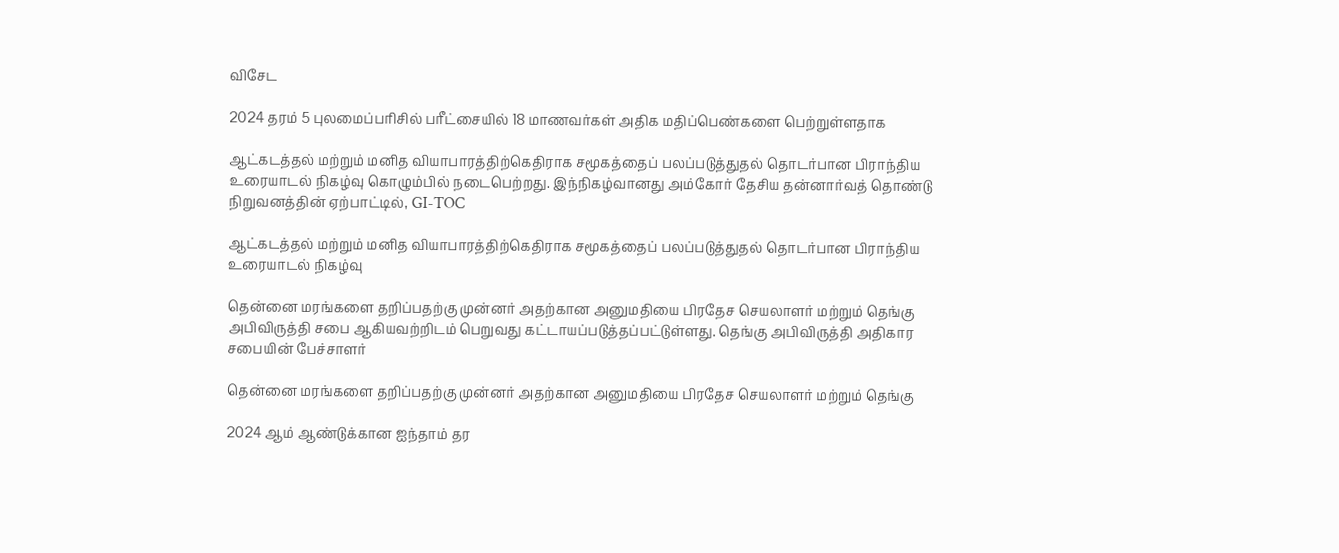விசேட

2024 தரம் 5 புலமைப்பரிசில் பரீட்சையில் 18 மாணவர்கள் அதிக மதிப்பெண்களை பெற்றுள்ளதாக

ஆட்கடத்தல் மற்றும் மனித வியாபாரத்திற்கெதிராக சமூகத்தைப் பலப்படுத்துதல் தொடர்பான பிராந்திய உரையாடல் நிகழ்வு கொழும்பில் நடைபெற்றது. இந்நிகழ்வானது அம்கோர் தேசிய தன்னார்வத் தொண்டு நிறுவனத்தின் ஏற்பாட்டில், GI-TOC

ஆட்கடத்தல் மற்றும் மனித வியாபாரத்திற்கெதிராக சமூகத்தைப் பலப்படுத்துதல் தொடர்பான பிராந்திய உரையாடல் நிகழ்வு

தென்னை மரங்களை தறிப்பதற்கு முன்னர் அதற்கான அனுமதியை பிரதேச செயலாளர் மற்றும் தெங்கு அபிவிருத்தி சபை ஆகியவற்றிடம் பெறுவது கட்டாயப்படுத்தப்பட்டுள்ளது. தெங்கு அபிவிருத்தி அதிகார சபையின் பேச்சாளர்

தென்னை மரங்களை தறிப்பதற்கு முன்னர் அதற்கான அனுமதியை பிரதேச செயலாளர் மற்றும் தெங்கு

2024 ஆம் ஆண்டுக்கான ஐந்தாம் தர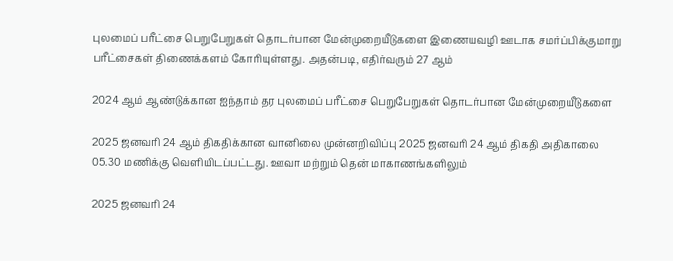புலமைப் பரீட்சை பெறுபேறுகள் தொடர்பான மேன்முறையீடுகளை இணையவழி ஊடாக சமர்ப்பிக்குமாறு பரீட்சைகள் திணைக்களம் கோரியுள்ளது. அதன்படி, எதிர்வரும் 27 ஆம்

2024 ஆம் ஆண்டுக்கான ஐந்தாம் தர புலமைப் பரீட்சை பெறுபேறுகள் தொடர்பான மேன்முறையீடுகளை

2025 ஜனவரி 24 ஆம் திகதிக்கான வானிலை முன்னறிவிப்பு 2025 ஜனவரி 24 ஆம் திகதி அதிகாலை 05.30 மணிக்கு வெளியிடப்பட்டது. ஊவா மற்றும் தென் மாகாணங்களிலும்

2025 ஜனவரி 24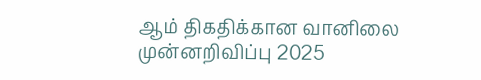ஆம் திகதிக்கான வானிலை முன்னறிவிப்பு 2025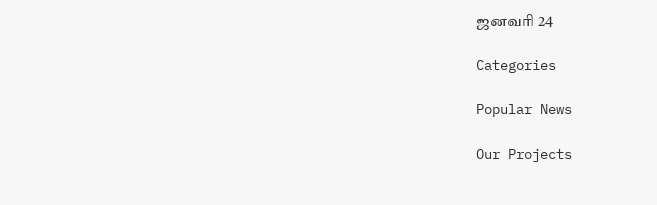ஜனவரி 24

Categories

Popular News

Our Projects